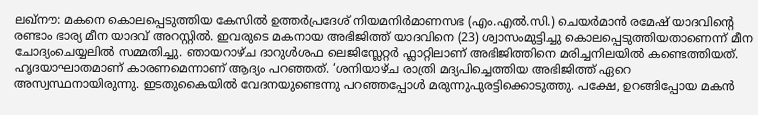ലഖ്നൗ: മകനെ കൊലപ്പെടുത്തിയ കേസിൽ ഉത്തർപ്രദേശ് നിയമനിർമാണസഭ (എം.എൽ.സി.) ചെയർമാൻ രമേഷ് യാദവിന്റെ രണ്ടാം ഭാര്യ മീന യാദവ് അറസ്റ്റിൽ. ഇവരുടെ മകനായ അഭിജിത്ത് യാദവിനെ (23) ശ്വാസംമുട്ടിച്ചു കൊലപ്പെടുത്തിയതാണെന്ന് മീന ചോദ്യംചെയ്യലിൽ സമ്മതിച്ചു. ഞായറാഴ്ച ദാറുൾശഫ ലെജിസ്ലേറ്റർ ഫ്ലാറ്റിലാണ് അഭിജിത്തിനെ മരിച്ചനിലയിൽ കണ്ടെത്തിയത്. ഹൃദയാഘാതമാണ് കാരണമെന്നാണ് ആദ്യം പറഞ്ഞത്. ‘ശനിയാഴ്ച രാത്രി മദ്യപിച്ചെത്തിയ അഭിജിത്ത് ഏറെ അസ്വസ്ഥനായിരുന്നു. ഇടതുകൈയിൽ വേദനയുണ്ടെന്നു പറഞ്ഞപ്പോൾ മരുന്നുപുരട്ടിക്കൊടുത്തു. പക്ഷേ, ഉറങ്ങിപ്പോയ മകൻ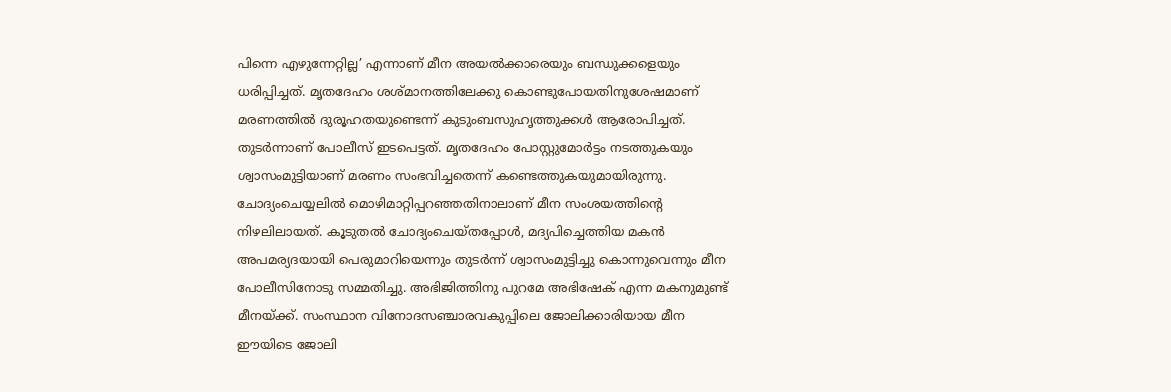പിന്നെ എഴുന്നേറ്റില്ല’ എന്നാണ് മീന അയൽക്കാരെയും ബന്ധുക്കളെയും ധരിപ്പിച്ചത്. മൃതദേഹം ശശ്മാനത്തിലേക്കു കൊണ്ടുപോയതിനുശേഷമാണ് മരണത്തിൽ ദുരൂഹതയുണ്ടെന്ന് കുടുംബസുഹൃത്തുക്കൾ ആരോപിച്ചത്. തുടർന്നാണ് പോലീസ് ഇടപെട്ടത്. മൃതദേഹം പോസ്റ്റുമോർട്ടം നടത്തുകയും ശ്വാസംമുട്ടിയാണ് മരണം സംഭവിച്ചതെന്ന് കണ്ടെത്തുകയുമായിരുന്നു. ചോദ്യംചെയ്യലിൽ മൊഴിമാറ്റിപ്പറഞ്ഞതിനാലാണ് മീന സംശയത്തിന്റെ നിഴലിലായത്. കൂടുതൽ ചോദ്യംചെയ്തപ്പോൾ, മദ്യപിച്ചെത്തിയ മകൻ അപമര്യദയായി പെരുമാറിയെന്നും തുടർന്ന് ശ്വാസംമുട്ടിച്ചു കൊന്നുവെന്നും മീന പോലീസിനോടു സമ്മതിച്ചു. അഭിജിത്തിനു പുറമേ അഭിഷേക് എന്ന മകനുമുണ്ട് മീനയ്ക്ക്. സംസ്ഥാന വിനോദസഞ്ചാരവകുപ്പിലെ ജോലിക്കാരിയായ മീന ഈയിടെ ജോലി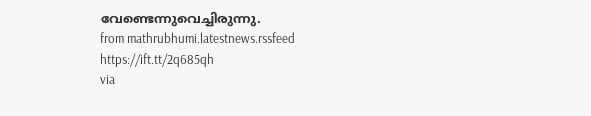വേണ്ടെന്നുവെച്ചിരുന്നു.
from mathrubhumi.latestnews.rssfeed https://ift.tt/2q685qh
via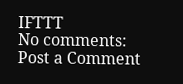IFTTT
No comments:
Post a Comment